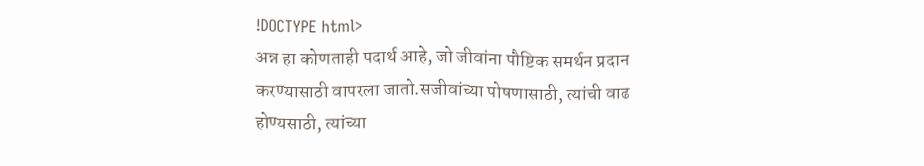!DOCTYPE html>
अन्न हा कोणताही पदार्थ आहे, जो जीवांना पौष्टिक समर्थन प्रदान करण्यासाठी वापरला जातो.सजीवांच्या पोषणासाठी, त्यांची वाढ होण्यसाठी, त्यांच्या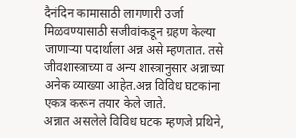दैनंदिन कामासाठी लागणारी उर्जा मिळवण्यासाठी सजीवांकडून ग्रहण केल्या जाणाऱ्या पदार्थाला अन्न असे म्हणतात. तसे जीवशास्त्राच्या व अन्य शास्त्रानुसार अन्नाच्या अनेक व्याख्या आहेत.अन्न विविध घटकांना एकत्र करून तयार केले जाते.
अन्नात असलेले विविध घटक म्हणजे प्रथिने,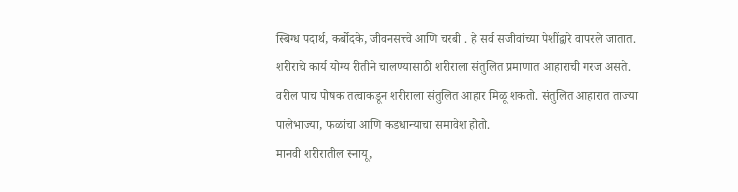स्बिग्ध पदार्थ, कर्बोदके, जीवनसत्त्वे आणि चरबी . हे सर्व सजीवांच्या पेशींद्वारे वापरले जातात. शरीराचे कार्य योग्य रीतीने चालण्यासाठी शरीराला संतुलित प्रमाणात आहाराची गरज असते. वरील पाच पोषक तत्वाकडून शरीराला संतुलित आहार मिळू शकतो. संतुलित आहारात ताज्या पालेभाज्या, फळांचा आणि कडधान्याचा समावेश होतो.
मानवी शरीरातील स्नायू,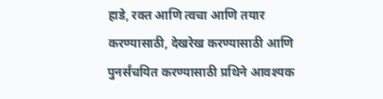हाडे, रक्त आणि त्वचा आणि तयार करण्यासाठी, देखरेख करण्यासाठी आणि पुनर्संचयित करण्यासाठी प्रथिने आवश्यक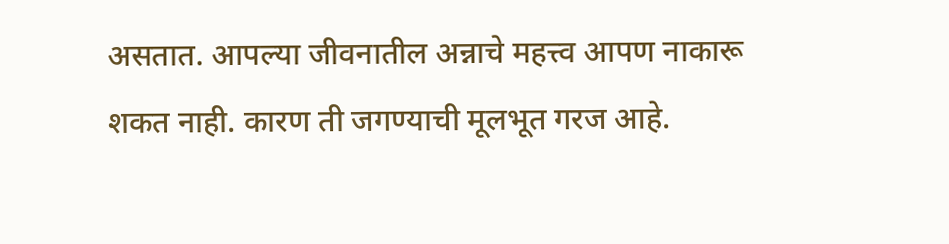असतात. आपल्या जीवनातील अन्नाचे महत्त्व आपण नाकारू शकत नाही. कारण ती जगण्याची मूलभूत गरज आहे.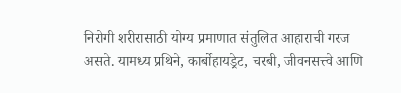निरोगी शरीरासाठी योग्य प्रमाणात संतुलित आहाराची गरज असते. यामध्य प्रथिने, कार्बोहायड्रेट, चरबी, जीवनसत्त्वे आणि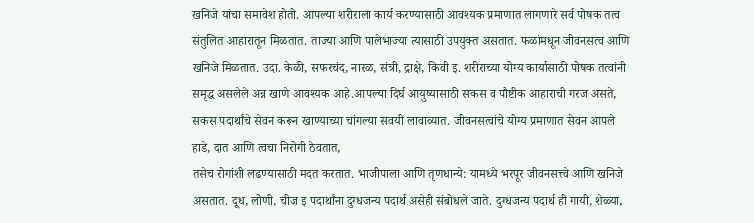खनिजे यांचा समावेश होतो. आपल्या शरीराला कार्य करण्यासाठी आवश्यक प्रमाणात लागणारे सर्व पोषक तत्व संतुलित आहारातून मिळतात. ताज्या आणि पालेभाज्या त्यासाठी उपयुक्त असतात. फळांमधून जीवनसत्व आणि खनिजे मिळतात. उदा. केळी, सफरचंद, नारळ, संत्री, द्राक्षे, किवी इ. शरीराच्या योग्य कार्यासाठी पोषक तत्वांनी समृद्ध असलेले अन्न खाणे आवश्यक आहे.आपल्या दिर्घ आयुष्यासाठी सकस व पौष्टीक आहाराची गरज असते, सकस पदार्थांचे सेवन करून खाण्याच्या चांगल्या सवयी लावाव्यात. जीवनसत्वांचे योग्य प्रमाणात सेवन आपले हाडे, दात आणि त्वचा निरोगी ठेवतात,
तसेच रोगांशी लढण्यासाठी मदत करतात. भाजीपाला आणि तृणधान्ये: यामध्ये भरपूर जीवनसत्त्वे आणि खनिजे असतात. दूध, लोणी, चीज इ पदार्थांना दुग्धजन्य पदार्थ असेही संबोधले जाते. दुग्धजन्य पदार्थ ही गायी, शेळ्या,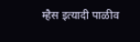म्हैस इत्यादी पाळीव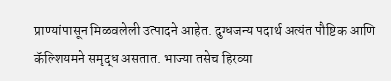प्राण्यांपासून मिळवलेली उत्पादने आहेत. दुग्धजन्य पदार्थ अत्यंत पौष्टिक आणि कॅल्शियमने समृद्ध असतात. भाज्या तसेच हिरव्या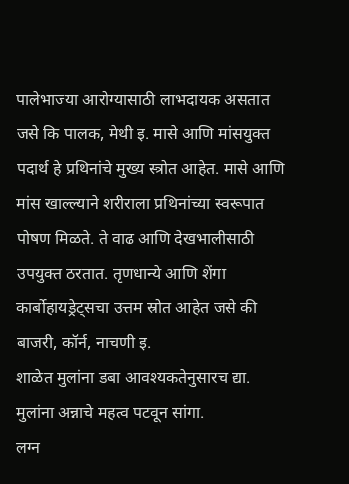पालेभाज्या आरोग्यासाठी लाभदायक असतात जसे कि पालक, मेथी इ. मासे आणि मांसयुक्त पदार्थ हे प्रथिनांचे मुख्य स्त्रोत आहेत. मासे आणि मांस खाल्ल्याने शरीराला प्रथिनांच्या स्वरूपात पोषण मिळते. ते वाढ आणि देखभालीसाठी उपयुक्त ठरतात. तृणधान्ये आणि शेंगा कार्बोहायड्रेट्सचा उत्तम स्रोत आहेत जसे की बाजरी, कॉर्न, नाचणी इ.
शाळेत मुलांना डबा आवश्यकतेनुसारच द्या. मुलांना अन्नाचे महत्व पटवून सांगा.
लग्न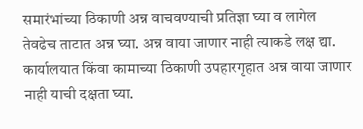समारंभांच्या ठिकाणी अन्न वाचवण्याची प्रतिज्ञा घ्या व लागेल तेवढेच ताटात अन्न घ्या. अन्न वाया जाणार नाही त्याकडे लक्ष द्या.
कार्यालयात किंवा कामाच्या ठिकाणी उपहारगृहात अन्न वाया जाणार नाही याची दक्षता घ्या.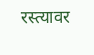रस्त्यावर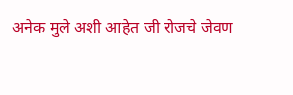अनेक मुले अशी आहेत जी रोजचे जेवण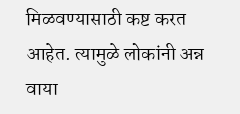मिळवण्यासाठी कष्ट करत आहेत. त्यामुळे लोकांनी अन्न वाया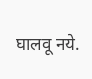घालवू नये.